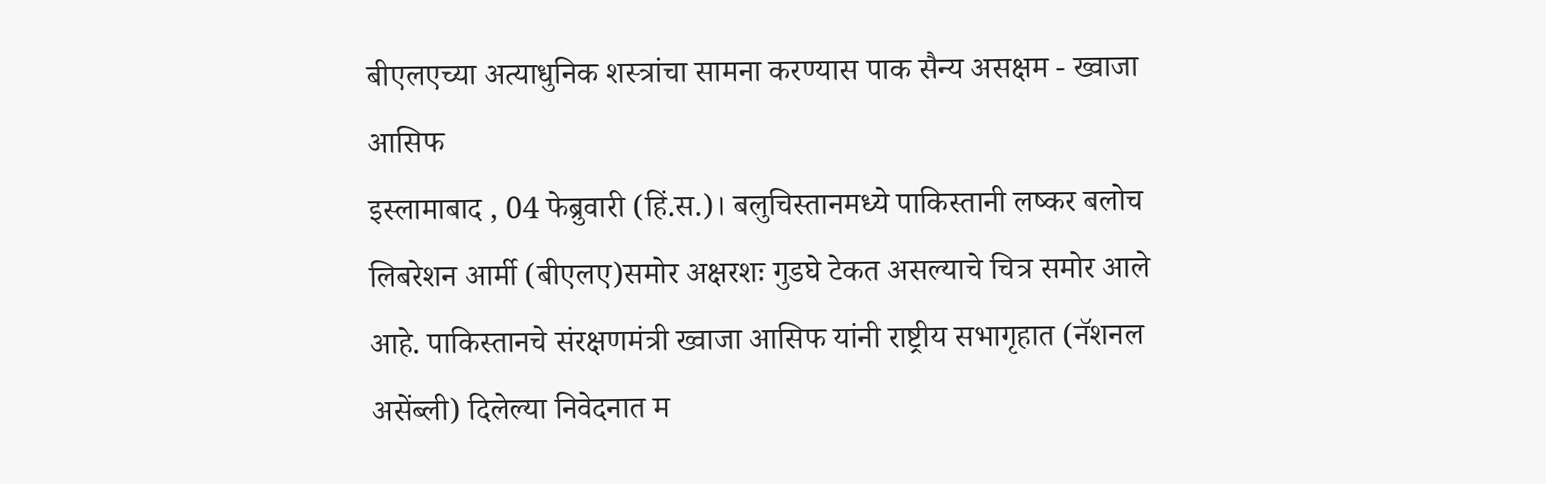बीएलएच्या अत्याधुनिक शस्त्रांचा सामना करण्यास पाक सैन्य असक्षम - ख्वाजा आसिफ
इस्लामाबाद , 04 फेब्रुवारी (हिं.स.)। बलुचिस्तानमध्ये पाकिस्तानी लष्कर बलोच लिबरेशन आर्मी (बीएलए)समोर अक्षरशः गुडघे टेकत असल्याचे चित्र समोर आले आहे. पाकिस्तानचे संरक्षणमंत्री ख्वाजा आसिफ यांनी राष्ट्रीय सभागृहात (नॅशनल असेंब्ली) दिलेल्या निवेदनात म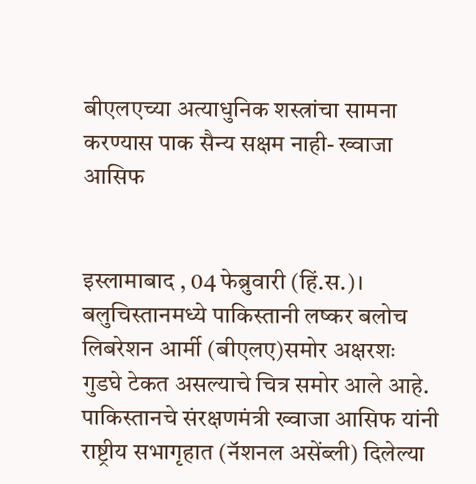बीएलएच्या अत्याधुनिक शस्त्रांचा सामना करण्यास पाक सैन्य सक्षम नाही- ख्वाजा आसिफ


इस्लामाबाद , 04 फेब्रुवारी (हिं.स.)। बलुचिस्तानमध्ये पाकिस्तानी लष्कर बलोच लिबरेशन आर्मी (बीएलए)समोर अक्षरशः गुडघे टेकत असल्याचे चित्र समोर आले आहे. पाकिस्तानचे संरक्षणमंत्री ख्वाजा आसिफ यांनी राष्ट्रीय सभागृहात (नॅशनल असेंब्ली) दिलेल्या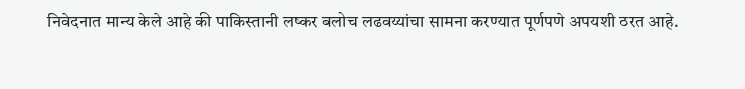निवेदनात मान्य केले आहे की पाकिस्तानी लष्कर बलोच लढवय्यांचा सामना करण्यात पूर्णपणे अपयशी ठरत आहे.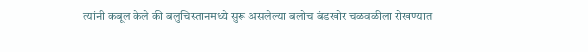त्यांनी कबूल केले की बलुचिस्तानमध्ये सुरू असलेल्या बलोच बंडखोर चळवळीला रोखण्यात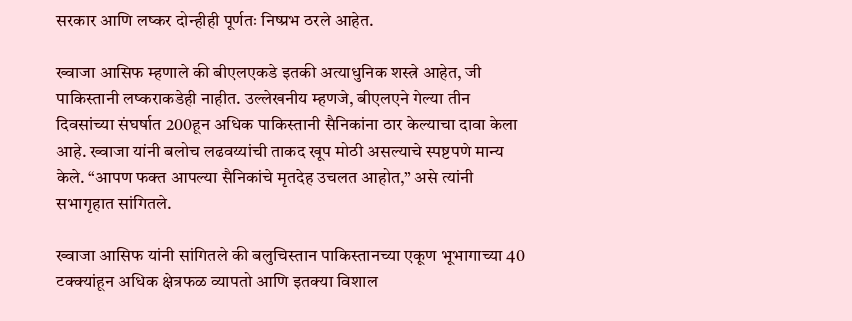सरकार आणि लष्कर दोन्हीही पूर्णतः निष्प्रभ ठरले आहेत.

ख्वाजा आसिफ म्हणाले की बीएलएकडे इतकी अत्याधुनिक शस्त्रे आहेत, जी पाकिस्तानी लष्कराकडेही नाहीत. उल्लेखनीय म्हणजे, बीएलएने गेल्या तीन दिवसांच्या संघर्षात 200हून अधिक पाकिस्तानी सैनिकांना ठार केल्याचा दावा केला आहे. ख्वाजा यांनी बलोच लढवय्यांची ताकद खूप मोठी असल्याचे स्पष्टपणे मान्य केले. “आपण फक्त आपल्या सैनिकांचे मृतदेह उचलत आहोत,” असे त्यांनी सभागृहात सांगितले.

ख्वाजा आसिफ यांनी सांगितले की बलुचिस्तान पाकिस्तानच्या एकूण भूभागाच्या 40 टक्क्यांहून अधिक क्षेत्रफळ व्यापतो आणि इतक्या विशाल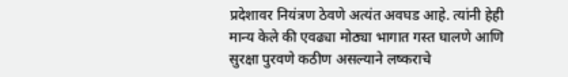प्रदेशावर नियंत्रण ठेवणे अत्यंत अवघड आहे. त्यांनी हेही मान्य केले की एवढ्या मोठ्या भागात गस्त घालणे आणि सुरक्षा पुरवणे कठीण असल्याने लष्कराचे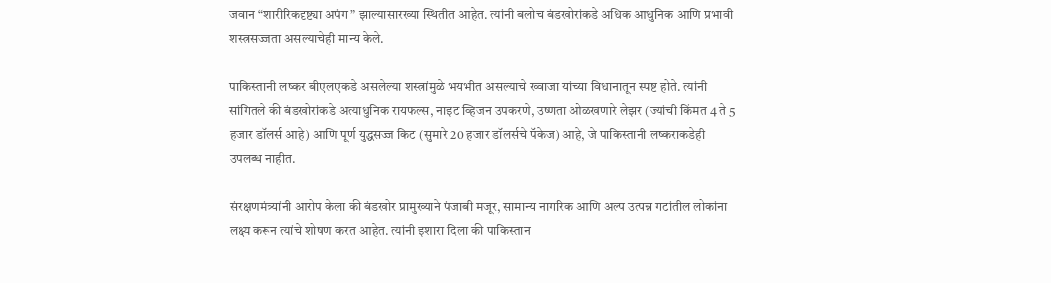जवान “शारीरिकदृष्ट्या अपंग” झाल्यासारख्या स्थितीत आहेत. त्यांनी बलोच बंडखोरांकडे अधिक आधुनिक आणि प्रभावी शस्त्रसज्जता असल्याचेही मान्य केले.

पाकिस्तानी लष्कर बीएलएकडे असलेल्या शस्त्रांमुळे भयभीत असल्याचे ख्वाजा यांच्या विधानातून स्पष्ट होते. त्यांनी सांगितले की बंडखोरांकडे अत्याधुनिक रायफल्स, नाइट व्हिजन उपकरणे, उष्णता ओळखणारे लेझर (ज्यांची किंमत 4 ते 5 हजार डॉलर्स आहे) आणि पूर्ण युद्धसज्ज किट (सुमारे 20 हजार डॉलर्सचे पॅकेज) आहे, जे पाकिस्तानी लष्कराकडेही उपलब्ध नाहीत.

संरक्षणमंत्र्यांनी आरोप केला की बंडखोर प्रामुख्याने पंजाबी मजूर, सामान्य नागरिक आणि अल्प उत्पन्न गटांतील लोकांना लक्ष्य करून त्यांचे शोषण करत आहेत. त्यांनी इशारा दिला की पाकिस्तान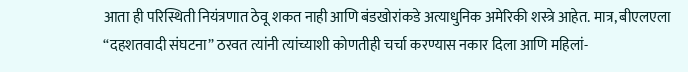आता ही परिस्थिती नियंत्रणात ठेवू शकत नाही आणि बंडखोरांकडे अत्याधुनिक अमेरिकी शस्त्रे आहेत. मात्र, बीएलएला “दहशतवादी संघटना” ठरवत त्यांनी त्यांच्याशी कोणतीही चर्चा करण्यास नकार दिला आणि महिलां-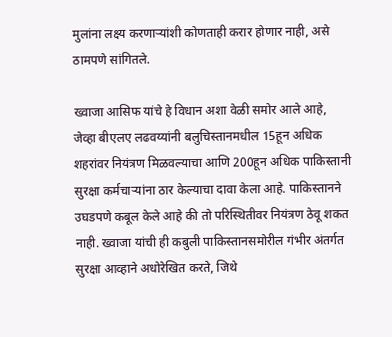मुलांना लक्ष्य करणाऱ्यांशी कोणताही करार होणार नाही, असे ठामपणे सांगितले.

ख्वाजा आसिफ यांचे हे विधान अशा वेळी समोर आले आहे, जेव्हा बीएलए लढवय्यांनी बलुचिस्तानमधील 15हून अधिक शहरांवर नियंत्रण मिळवल्याचा आणि 200हून अधिक पाकिस्तानी सुरक्षा कर्मचाऱ्यांना ठार केल्याचा दावा केला आहे. पाकिस्तानने उघडपणे कबूल केले आहे की तो परिस्थितीवर नियंत्रण ठेवू शकत नाही. ख्वाजा यांची ही कबुली पाकिस्तानसमोरील गंभीर अंतर्गत सुरक्षा आव्हाने अधोरेखित करते, जिथे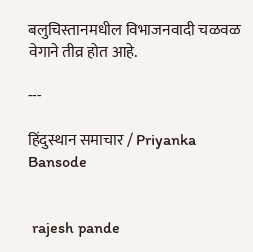बलुचिस्तानमधील विभाजनवादी चळवळ वेगाने तीव्र होत आहे.

---

हिंदुस्थान समाचार / Priyanka Bansode


 rajesh pande